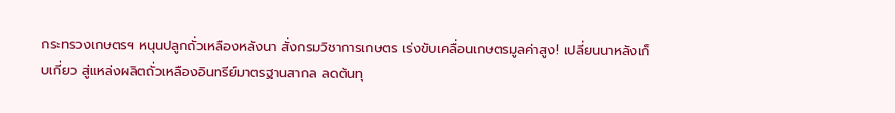กระทรวงเกษตรฯ หนุนปลูกถั่วเหลืองหลังนา สั่งกรมวิชาการเกษตร เร่งขับเคลื่อนเกษตรมูลค่าสูง! เปลี่ยนนาหลังเก็บเกี่ยว สู่แหล่งผลิตถั่วเหลืองอินทรีย์มาตรฐานสากล ลดต้นทุ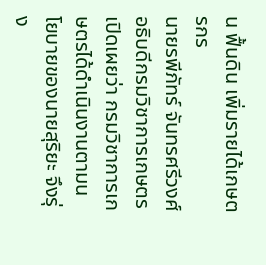น ฟื้นดิน เพิ่มรายได้เกษตรกร
นายรพีภัทร์ จันทรศรีวงศ์ อธิบดีกรมวิชาการเกษตร เปิดเผยว่า กรมวิชาการเกษตรได้ดำเนินงานตามนโยบายของนายสุริยะ จึงรุ่ง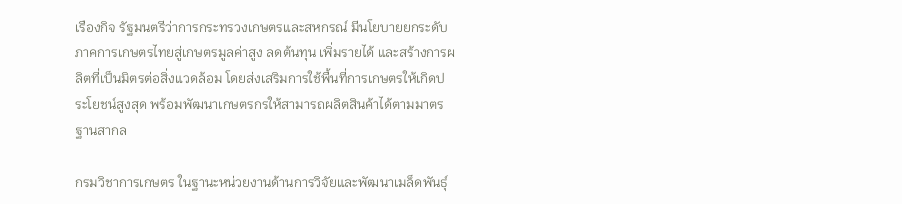เรืองกิจ รัฐมนตรีว่าการกระทรวงเกษตรและสหกรณ์ มีนโยบายยกระดับภาคการเกษตรไทยสู่เกษตรมูลค่าสูง ลดต้นทุน เพิ่มรายได้ และสร้างการผลิตที่เป็นมิตรต่อสิ่งแวดล้อม โดยส่งเสริมการใช้พื้นที่การเกษตรให้เกิดประโยชน์สูงสุด พร้อมพัฒนาเกษตรกรให้สามารถผลิตสินค้าได้ตามมาตรฐานสากล

กรมวิชาการเกษตร ในฐานะหน่วยงานด้านการวิจัยและพัฒนาเมล็ดพันธุ์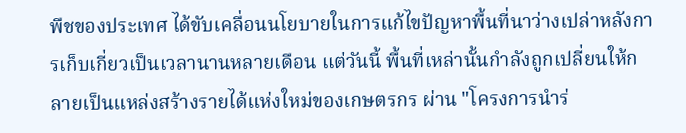พืชของประเทศ ได้ขับเคลื่อนนโยบายในการแก้ไขปัญหาพื้นที่นาว่างเปล่าหลังการเก็บเกี่ยวเป็นเวลานานหลายเดือน แต่วันนี้ พื้นที่เหล่านั้นกำลังถูกเปลี่ยนให้กลายเป็นแหล่งสร้างรายได้แห่งใหม่ของเกษตรกร ผ่าน "โครงการนำร่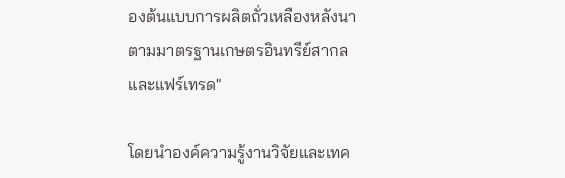องต้นแบบการผลิตถั่วเหลืองหลังนาตามมาตรฐานเกษตรอินทรีย์สากลและแฟร์เทรด"

โดยนำองค์ความรู้งานวิจัยและเทค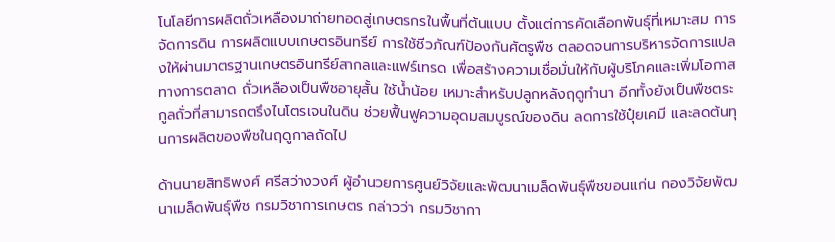โนโลยีการผลิตถั่วเหลืองมาถ่ายทอดสู่เกษตรกรในพื้นที่ต้นแบบ ตั้งแต่การคัดเลือกพันธุ์ที่เหมาะสม การจัดการดิน การผลิตแบบเกษตรอินทรีย์ การใช้ชีวภัณฑ์ป้องกันศัตรูพืช ตลอดจนการบริหารจัดการแปลงให้ผ่านมาตรฐานเกษตรอินทรีย์สากลและแฟร์เทรด เพื่อสร้างความเชื่อมั่นให้กับผู้บริโภคและเพิ่มโอกาสทางการตลาด ถั่วเหลืองเป็นพืชอายุสั้น ใช้น้ำน้อย เหมาะสำหรับปลูกหลังฤดูทำนา อีกทั้งยังเป็นพืชตระกูลถั่วที่สามารถตรึงไนโตรเจนในดิน ช่วยฟื้นฟูความอุดมสมบูรณ์ของดิน ลดการใช้ปุ๋ยเคมี และลดต้นทุนการผลิตของพืชในฤดูกาลถัดไป

ด้านนายสิทธิพงศ์ ศรีสว่างวงศ์ ผู้อำนวยการศูนย์วิจัยและพัฒนาเมล็ดพันธุ์พืชขอนแก่น กองวิจัยพัฒนาเมล็ดพันธุ์พืช กรมวิชาการเกษตร กล่าวว่า กรมวิชากา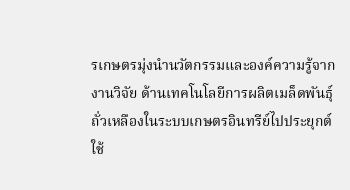รเกษตรมุ่งนำนวัตกรรมและองค์ความรู้จากงานวิจัย ด้านเทคโนโลยีการผลิตเมล็ดพันธุ์ถั่วเหลืองในระบบเกษตรอินทรีย์ไปประยุกต์ใช้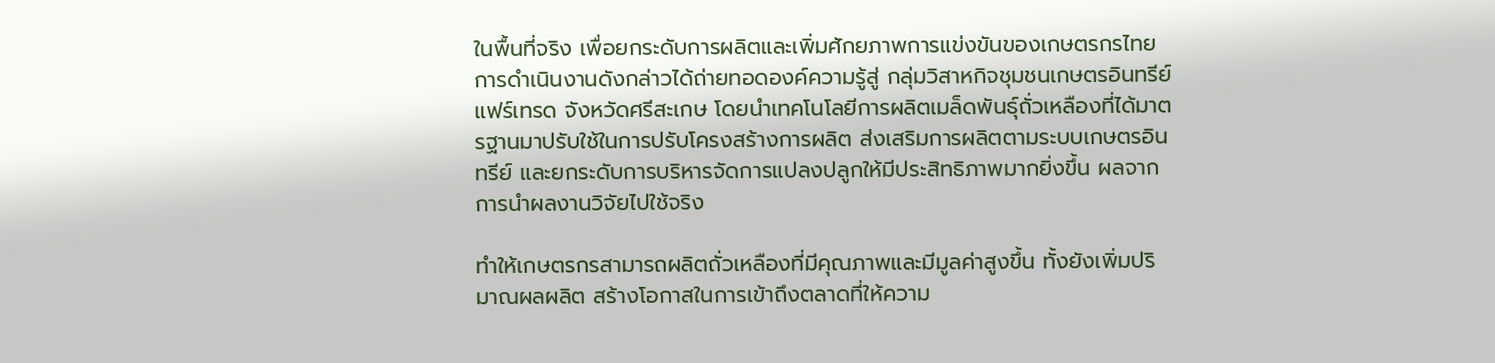ในพื้นที่จริง เพื่อยกระดับการผลิตและเพิ่มศักยภาพการแข่งขันของเกษตรกรไทย การดำเนินงานดังกล่าวได้ถ่ายทอดองค์ความรู้สู่ กลุ่มวิสาหกิจชุมชนเกษตรอินทรีย์แฟร์เทรด จังหวัดศรีสะเกษ โดยนำเทคโนโลยีการผลิตเมล็ดพันธุ์ถั่วเหลืองที่ได้มาตรฐานมาปรับใช้ในการปรับโครงสร้างการผลิต ส่งเสริมการผลิตตามระบบเกษตรอินทรีย์ และยกระดับการบริหารจัดการแปลงปลูกให้มีประสิทธิภาพมากยิ่งขึ้น ผลจากการนำผลงานวิจัยไปใช้จริง

ทำให้เกษตรกรสามารถผลิตถั่วเหลืองที่มีคุณภาพและมีมูลค่าสูงขึ้น ทั้งยังเพิ่มปริมาณผลผลิต สร้างโอกาสในการเข้าถึงตลาดที่ให้ความ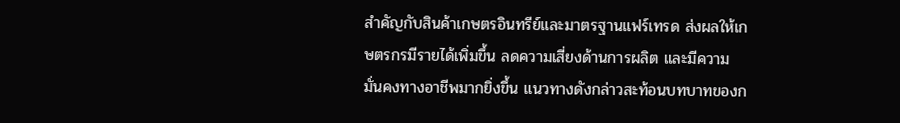สำคัญกับสินค้าเกษตรอินทรีย์และมาตรฐานแฟร์เทรด ส่งผลให้เกษตรกรมีรายได้เพิ่มขึ้น ลดความเสี่ยงด้านการผลิต และมีความมั่นคงทางอาชีพมากยิ่งขึ้น แนวทางดังกล่าวสะท้อนบทบาทของก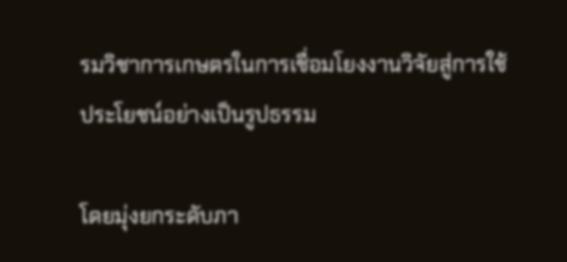รมวิชาการเกษตรในการเชื่อมโยงงานวิจัยสู่การใช้ประโยชน์อย่างเป็นรูปธรรม

โดยมุ่งยกระดับภา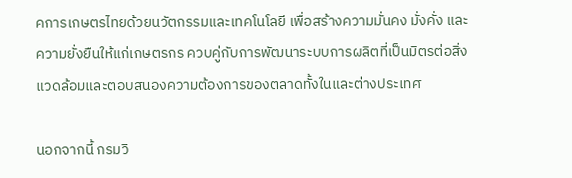คการเกษตรไทยด้วยนวัตกรรมและเทคโนโลยี เพื่อสร้างความมั่นคง มั่งคั่ง และความยั่งยืนให้แก่เกษตรกร ควบคู่กับการพัฒนาระบบการผลิตที่เป็นมิตรต่อสิ่งแวดล้อมและตอบสนองความต้องการของตลาดทั้งในและต่างประเทศ

นอกจากนี้ กรมวิ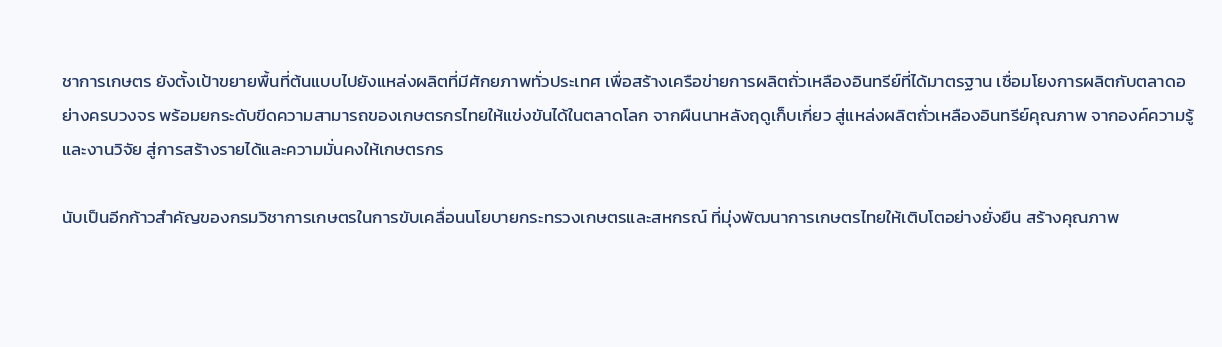ชาการเกษตร ยังตั้งเป้าขยายพื้นที่ต้นแบบไปยังแหล่งผลิตที่มีศักยภาพทั่วประเทศ เพื่อสร้างเครือข่ายการผลิตถั่วเหลืองอินทรีย์ที่ได้มาตรฐาน เชื่อมโยงการผลิตกับตลาดอย่างครบวงจร พร้อมยกระดับขีดความสามารถของเกษตรกรไทยให้แข่งขันได้ในตลาดโลก จากผืนนาหลังฤดูเก็บเกี่ยว สู่แหล่งผลิตถั่วเหลืองอินทรีย์คุณภาพ จากองค์ความรู้และงานวิจัย สู่การสร้างรายได้และความมั่นคงให้เกษตรกร

นับเป็นอีกก้าวสำคัญของกรมวิชาการเกษตรในการขับเคลื่อนนโยบายกระทรวงเกษตรและสหกรณ์ ที่มุ่งพัฒนาการเกษตรไทยให้เติบโตอย่างยั่งยืน สร้างคุณภาพ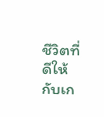ชีวิตที่ดีให้กับเก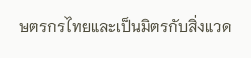ษตรกรไทยและเป็นมิตรกับสิ่งแวด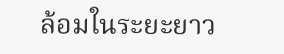ล้อมในระยะยาว